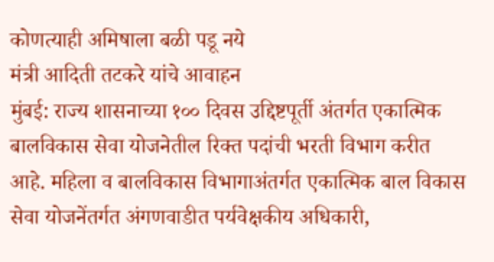कोणत्याही अमिषाला बळी पडू नये
मंत्री आदिती तटकरे यांचे आवाहन
मुंबई: राज्य शासनाच्या १०० दिवस उद्दिष्टपूर्ती अंतर्गत एकात्मिक बालविकास सेवा योजनेतील रिक्त पदांची भरती विभाग करीत आहे. महिला व बालविकास विभागाअंतर्गत एकात्मिक बाल विकास सेवा योजनेंतर्गत अंगणवाडीत पर्यवेक्षकीय अधिकारी,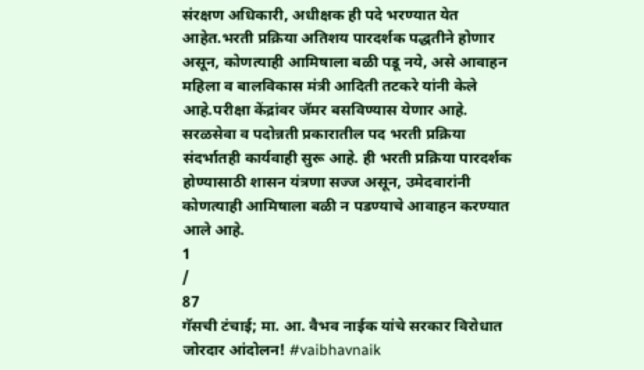संरक्षण अधिकारी, अधीक्षक ही पदे भरण्यात येत आहेत.भरती प्रक्रिया अतिशय पारदर्शक पद्धतीने होणार असून, कोणत्याही आमिषाला बळी पडू नये, असे आवाहन महिला व बालविकास मंत्री आदिती तटकरे यांनी केले आहे.परीक्षा केंद्रांवर जॅमर बसविण्यास येणार आहे. सरळसेवा व पदोन्नती प्रकारातील पद भरती प्रक्रिया संदर्भातही कार्यवाही सुरू आहे. ही भरती प्रक्रिया पारदर्शक होण्यासाठी शासन यंत्रणा सज्ज असून, उमेदवारांनी कोणत्याही आमिषाला बळी न पडण्याचे आवाहन करण्यात आले आहे.
1
/
87
गॅसची टंचाई; मा. आ. वैभव नाईक यांचे सरकार विरोधात जोरदार आंदोलन! #vaibhavnaik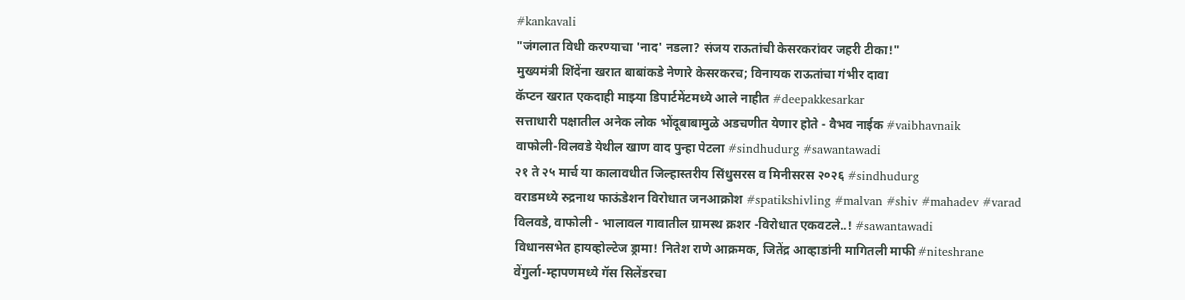#kankavali
"जंगलात विधी करण्याचा 'नाद' नडला? संजय राऊतांची केसरकरांवर जहरी टीका!"
मुख्यमंत्री शिंदेंना खरात बाबांकडे नेणारे केसरकरच; विनायक राऊतांचा गंभीर दावा
कॅप्टन खरात एकदाही माझ्या डिपार्टमेंटमध्ये आले नाहीत #deepakkesarkar
सत्ताधारी पक्षातील अनेक लोक भोंदूबाबामुळे अडचणीत येणार होते - वैभव नाईक #vaibhavnaik
वाफोली-विलवडे येथील खाण वाद पुन्हा पेटला #sindhudurg #sawantawadi
२१ ते २५ मार्च या कालावधीत जिल्हास्तरीय सिंधुसरस व मिनीसरस २०२६ #sindhudurg
वराडमध्ये रुद्रनाथ फाऊंडेशन विरोधात जनआक्रोश #spatikshivling #malvan #shiv #mahadev #varad
विलवडे, वाफोली - भालावल गावातील ग्रामस्थ क्रशर -विरोधात एकवटले..! #sawantawadi
विधानसभेत हायव्होल्टेज ड्रामा! नितेश राणे आक्रमक, जितेंद्र आव्हाडांनी मागितली माफी #niteshrane
वेंगुर्ला-म्हापणमध्ये गॅस सिलेंडरचा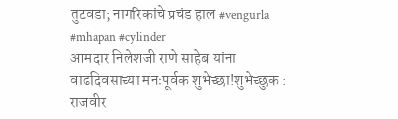तुटवडा; नागरिकांचे प्रचंड हाल #vengurla #mhapan #cylinder
आमदार निलेशजी राणे साहेब यांना वाढदिवसाच्या मनःपूर्वक शुभेच्छा!शुभेच्छुक : राजवीर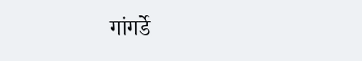गांगर्डे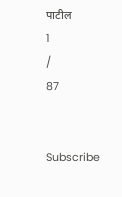पाटील
1
/
87


Subscribe